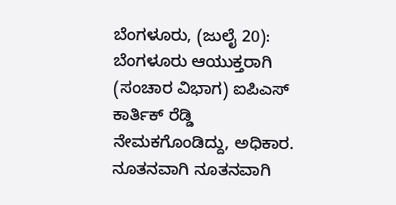ಬೆಂಗಳೂರು, (ಜುಲೈ 20): ಬೆಂಗಳೂರು ಆಯುಕ್ತರಾಗಿ (ಸಂಚಾರ ವಿಭಾಗ) ಐಪಿಎಸ್ ಕಾರ್ತಿಕ್ ರೆಡ್ಡಿ ನೇಮಕಗೊಂಡಿದ್ದು, ಅಧಿಕಾರ. ನೂತನವಾಗಿ ನೂತನವಾಗಿ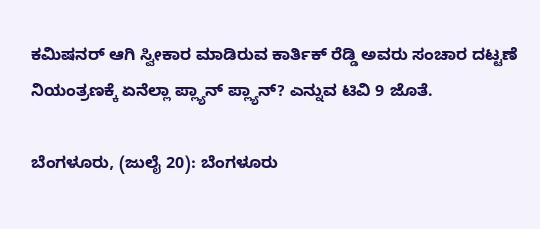ಕಮಿಷನರ್ ಆಗಿ ಸ್ವೀಕಾರ ಮಾಡಿರುವ ಕಾರ್ತಿಕ್ ರೆಡ್ಡಿ ಅವರು ಸಂಚಾರ ದಟ್ಟಣೆ ನಿಯಂತ್ರಣಕ್ಕೆ ಏನೆಲ್ಲಾ ಪ್ಲ್ಯಾನ್ ಪ್ಲ್ಯಾನ್? ಎನ್ನುವ ಟಿವಿ 9 ಜೊತೆ.

ಬೆಂಗಳೂರು, (ಜುಲೈ 20): ಬೆಂಗಳೂರು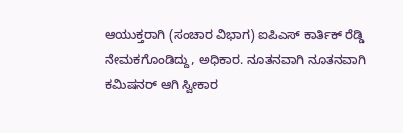ಆಯುಕ್ತರಾಗಿ (ಸಂಚಾರ ವಿಭಾಗ) ಐಪಿಎಸ್ ಕಾರ್ತಿಕ್ ರೆಡ್ಡಿ ನೇಮಕಗೊಂಡಿದ್ದು, ಅಧಿಕಾರ. ನೂತನವಾಗಿ ನೂತನವಾಗಿ ಕಮಿಷನರ್ ಆಗಿ ಸ್ವೀಕಾರ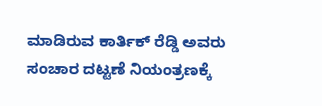ಮಾಡಿರುವ ಕಾರ್ತಿಕ್ ರೆಡ್ಡಿ ಅವರು ಸಂಚಾರ ದಟ್ಟಣೆ ನಿಯಂತ್ರಣಕ್ಕೆ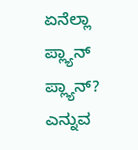ಏನೆಲ್ಲಾ ಪ್ಲ್ಯಾನ್ ಪ್ಲ್ಯಾನ್? ಎನ್ನುವ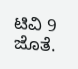ಟಿವಿ 9 ಜೊತೆ.